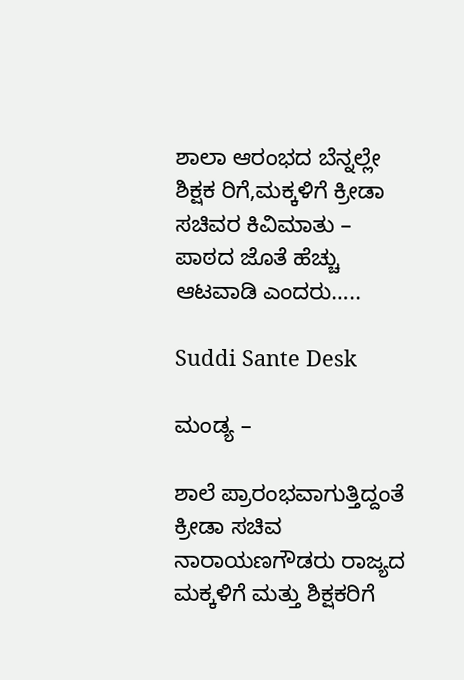ಶಾಲಾ ಆರಂಭದ ಬೆನ್ನಲ್ಲೇ ಶಿಕ್ಷಕ ರಿಗೆ,ಮಕ್ಕಳಿಗೆ ಕ್ರೀಡಾ ಸಚಿವರ ಕಿವಿಮಾತು – ಪಾಠದ ಜೊತೆ ಹೆಚ್ಚು ಆಟವಾಡಿ ಎಂದರು…..

Suddi Sante Desk

ಮಂಡ್ಯ –

ಶಾಲೆ ಪ್ರಾರಂಭವಾಗುತ್ತಿದ್ದಂತೆ ಕ್ರೀಡಾ ಸಚಿವ ನಾರಾಯಣಗೌಡರು ರಾಜ್ಯದ ಮಕ್ಕಳಿಗೆ ಮತ್ತು ಶಿಕ್ಷಕರಿಗೆ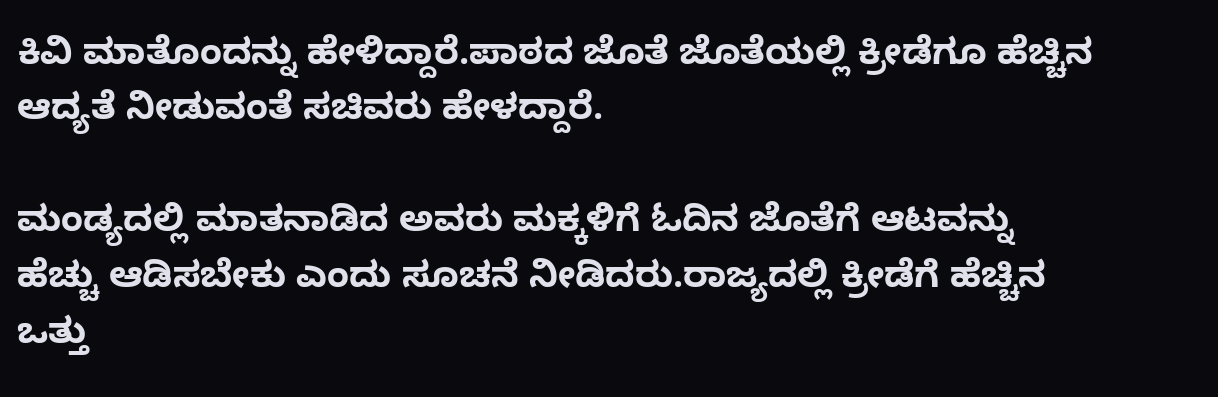ಕಿವಿ ಮಾತೊಂದನ್ನು ಹೇಳಿದ್ದಾರೆ.ಪಾಠದ ಜೊತೆ ಜೊತೆಯಲ್ಲಿ ಕ್ರೀಡೆಗೂ ಹೆಚ್ಚಿನ ಆದ್ಯತೆ ನೀಡುವಂತೆ ಸಚಿವರು ಹೇಳದ್ದಾರೆ.

ಮಂಡ್ಯದಲ್ಲಿ ಮಾತನಾಡಿದ ಅವರು ಮಕ್ಕಳಿಗೆ ಓದಿನ ಜೊತೆಗೆ ಆಟವನ್ನು ಹೆಚ್ಚು ಆಡಿಸಬೇಕು ಎಂದು ಸೂಚನೆ ನೀಡಿದರು.ರಾಜ್ಯದಲ್ಲಿ ಕ್ರೀಡೆಗೆ ಹೆಚ್ಚಿನ ಒತ್ತು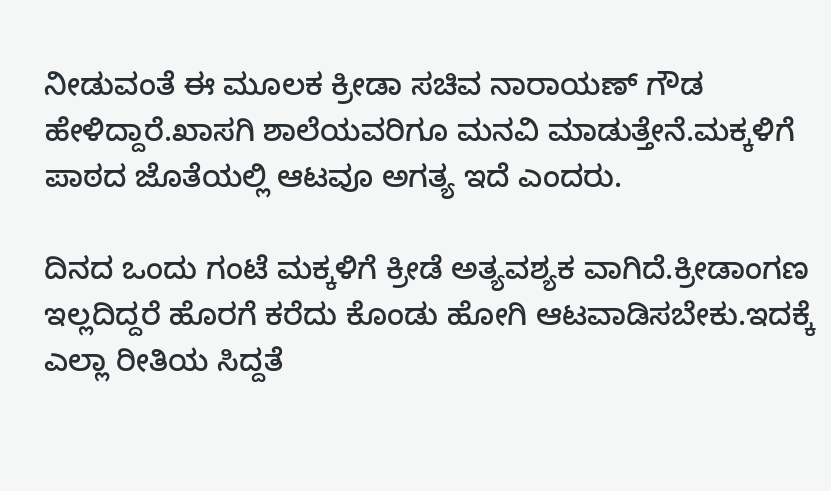ನೀಡುವಂತೆ ಈ ಮೂಲಕ ಕ್ರೀಡಾ ಸಚಿವ ನಾರಾಯಣ್ ಗೌಡ ಹೇಳಿದ್ದಾರೆ.ಖಾಸಗಿ ಶಾಲೆಯವರಿಗೂ ಮನವಿ ಮಾಡುತ್ತೇನೆ.ಮಕ್ಕಳಿಗೆ ಪಾಠದ ಜೊತೆಯಲ್ಲಿ ಆಟವೂ ಅಗತ್ಯ ಇದೆ ಎಂದರು.

ದಿನದ ಒಂದು ಗಂಟೆ ಮಕ್ಕಳಿಗೆ ಕ್ರೀಡೆ ಅತ್ಯವಶ್ಯಕ ವಾಗಿದೆ.ಕ್ರೀಡಾಂಗಣ ಇಲ್ಲದಿದ್ದರೆ ಹೊರಗೆ ಕರೆದು ಕೊಂಡು ಹೋಗಿ ಆಟವಾಡಿಸಬೇಕು.ಇದಕ್ಕೆ ಎಲ್ಲಾ ರೀತಿಯ ಸಿದ್ದತೆ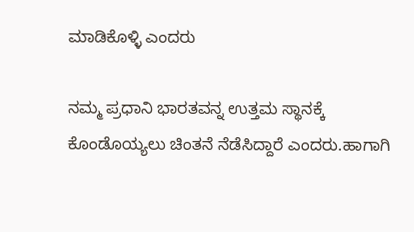ಮಾಡಿಕೊಳ್ಳಿ ಎಂದರು

ನಮ್ಮ ಪ್ರಧಾನಿ ಭಾರತವನ್ನ ಉತ್ತಮ ಸ್ಥಾನಕ್ಕೆ ಕೊಂಡೊಯ್ಯಲು ಚಿಂತನೆ ನೆಡೆಸಿದ್ದಾರೆ ಎಂದರು.ಹಾಗಾಗಿ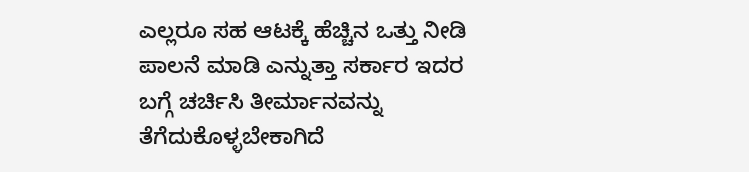ಎಲ್ಲರೂ ಸಹ ಆಟಕ್ಕೆ ಹೆಚ್ಚಿನ ಒತ್ತು ನೀಡಿ ಪಾಲನೆ ಮಾಡಿ ಎನ್ನುತ್ತಾ ಸರ್ಕಾರ ಇದರ ಬಗ್ಗೆ ಚರ್ಚಿಸಿ ತೀರ್ಮಾನವನ್ನು ತೆಗೆದುಕೊಳ್ಳಬೇಕಾಗಿದೆ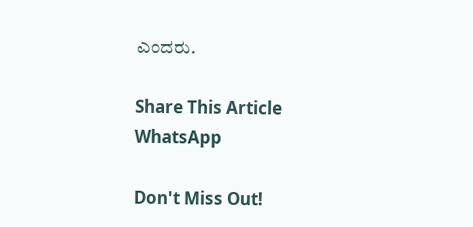ಎಂದರು.

Share This Article
WhatsApp

Don't Miss Out!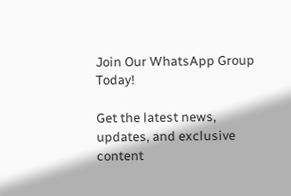Join Our WhatsApp Group Today!

Get the latest news, updates, and exclusive content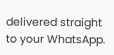delivered straight to your WhatsApp.